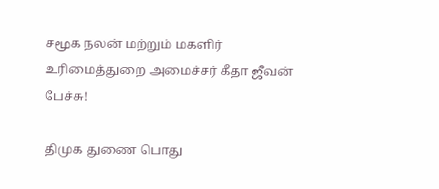சமூக நலன் மற்றும் மகளிர் உரிமைத்துறை அமைச்சர் கீதா ஜீவன் பேச்சு!

திமுக துணை பொது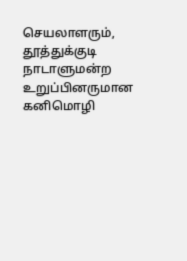செயலாளரும், தூத்துக்குடி நாடாளுமன்ற உறுப்பினருமான கனிமொழி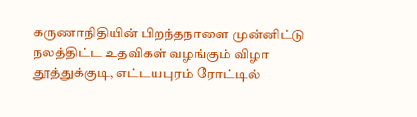கருணாநிதியின் பிறந்தநாளை முன்னிட்டு
நலத்திட்ட உதவிகள் வழங்கும் விழா தூத்துக்குடி, எட்டயபுரம் ரோட்டில்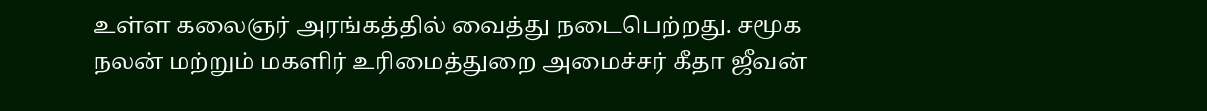உள்ள கலைஞர் அரங்கத்தில் வைத்து நடைபெற்றது. சமூக நலன் மற்றும் மகளிர் உரிமைத்துறை அமைச்சர் கீதா ஜீவன்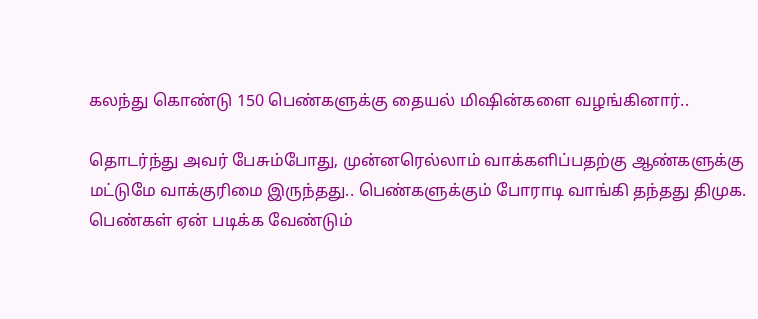கலந்து கொண்டு 150 பெண்களுக்கு தையல் மிஷின்களை வழங்கினார்..

தொடர்ந்து அவர் பேசும்போது, முன்னரெல்லாம் வாக்களிப்பதற்கு ஆண்களுக்கு மட்டுமே வாக்குரிமை இருந்தது.. பெண்களுக்கும் போராடி வாங்கி தந்தது திமுக. பெண்கள் ஏன் படிக்க வேண்டும்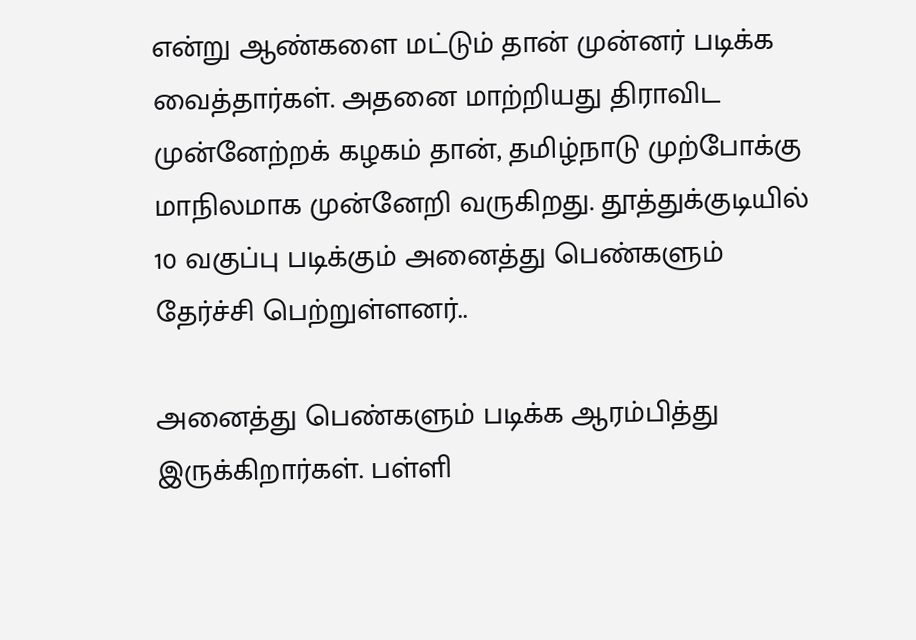என்று ஆண்களை மட்டும் தான் முன்னர் படிக்க வைத்தார்கள். அதனை மாற்றியது திராவிட முன்னேற்றக் கழகம் தான், தமிழ்நாடு முற்போக்கு மாநிலமாக முன்னேறி வருகிறது. தூத்துக்குடியில் 10 வகுப்பு படிக்கும் அனைத்து பெண்களும் தேர்ச்சி பெற்றுள்ளனர்..

அனைத்து பெண்களும் படிக்க ஆரம்பித்து இருக்கிறார்கள். பள்ளி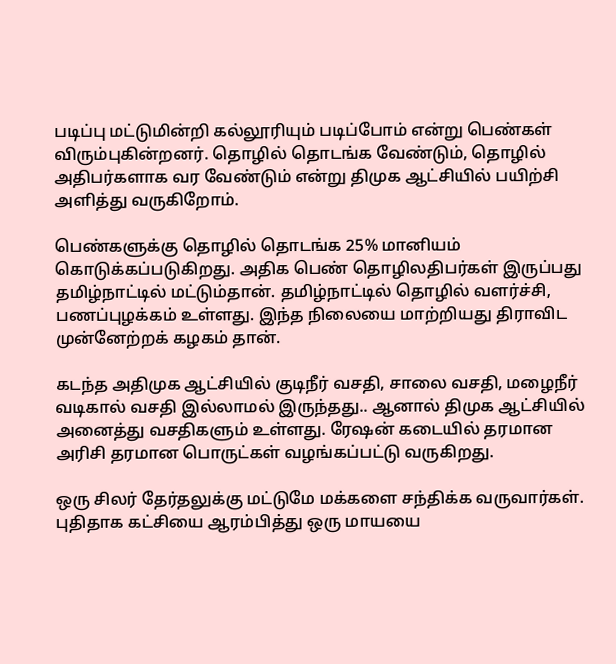படிப்பு மட்டுமின்றி கல்லூரியும் படிப்போம் என்று பெண்கள் விரும்புகின்றனர். தொழில் தொடங்க வேண்டும், தொழில் அதிபர்களாக வர வேண்டும் என்று திமுக ஆட்சியில் பயிற்சி அளித்து வருகிறோம்.

பெண்களுக்கு தொழில் தொடங்க 25% மானியம் கொடுக்கப்படுகிறது. அதிக பெண் தொழிலதிபர்கள் இருப்பது தமிழ்நாட்டில் மட்டும்தான். தமிழ்நாட்டில் தொழில் வளர்ச்சி, பணப்புழக்கம் உள்ளது. இந்த நிலையை மாற்றியது திராவிட முன்னேற்றக் கழகம் தான்.

கடந்த அதிமுக ஆட்சியில் குடிநீர் வசதி, சாலை வசதி, மழைநீர் வடிகால் வசதி இல்லாமல் இருந்தது.. ஆனால் திமுக ஆட்சியில் அனைத்து வசதிகளும் உள்ளது. ரேஷன் கடையில் தரமான அரிசி தரமான பொருட்கள் வழங்கப்பட்டு வருகிறது.

ஒரு சிலர் தேர்தலுக்கு மட்டுமே மக்களை சந்திக்க வருவார்கள். புதிதாக கட்சியை ஆரம்பித்து ஒரு மாயயை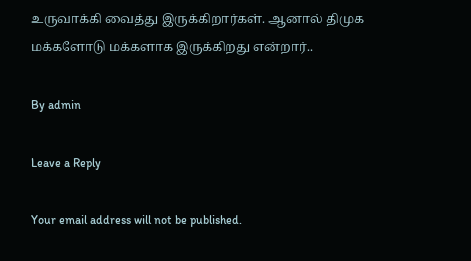உருவாக்கி வைத்து இருக்கிறார்கள். ஆனால் திமுக மக்களோடு மக்களாக இருக்கிறது என்றார்..

By admin

Leave a Reply

Your email address will not be published.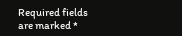Required fields are marked *